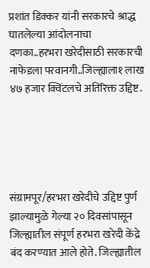प्रशांत डिक्कर यांनी सरकारचे श्राद्ध घातलेल्या आंदोलनाचा दणका..हरभरा खरेदीसाठी सरकारची नाफेडला परवानगी..जिल्ह्याला१ लाख ४७ हजार क्विंटलचे अतिरिक्त उद्दिष्ट.





संग्रामपूर/हरभरा खरेदीचे उद्दिष्ट पुर्ण झाल्यामुळे गेल्या २० दिवसांपासून जिल्ह्यातील संपूर्ण हरभरा खरेदी केंद्रे बंद करण्यात आले होते. जिल्ह्यातील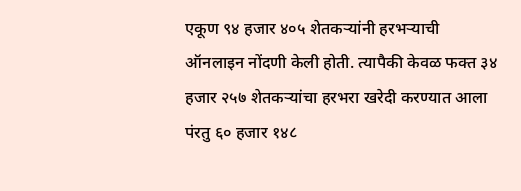एकूण ९४ हजार ४०५ शेतकऱ्यांनी हरभऱ्याची ऑनलाइन नोंदणी केली होती. त्यापैकी केवळ फक्त ३४ हजार २५७ शेतकऱ्यांचा हरभरा खरेदी करण्यात आला पंरतु ६० हजार १४८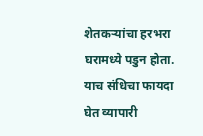शेतकऱ्यांचा हरभरा घरामध्ये पडुन होता. याच संधिचा फायदा घेत व्यापारी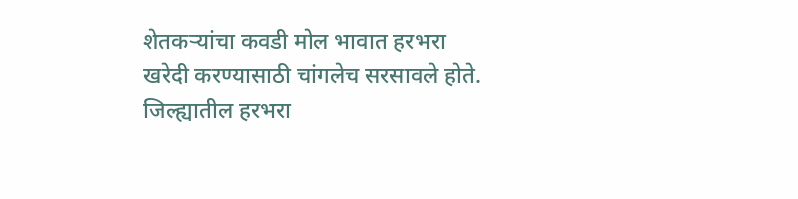शेतकऱ्यांचा कवडी मोल भावात हरभरा खरेदी करण्यासाठी चांगलेच सरसावले होते. जिल्ह्यातील हरभरा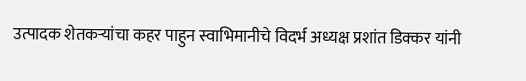उत्पादक शेतकऱ्यांचा कहर पाहुन स्वाभिमानीचे विदर्भ अध्यक्ष प्रशांत डिक्कर यांनी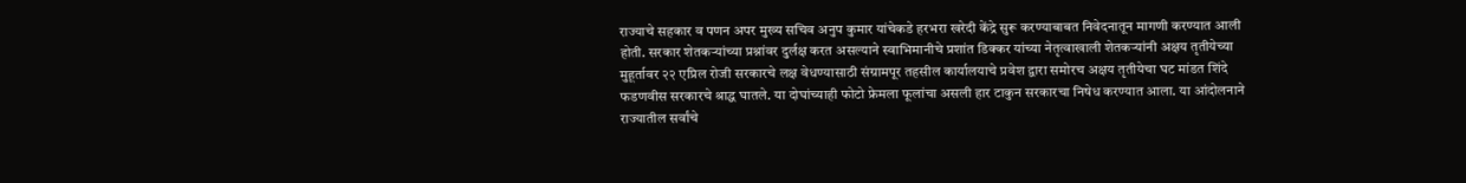राज्याचे सहकार व पणन अपर मुख्य सचिव अनुप कुमार यांचेकडे हरभरा खरेदी केंद्रे सुरू करण्याबाबत निवेदनातून मागणी करण्यात आली होती. सरकार शेतकऱ्यांच्या प्रश्नांवर दुर्लक्ष करत असल्याने स्वाभिमानीचे प्रशांत डिक्कर यांच्या नेतृत्वाखाली शेतकऱ्यांनी अक्षय तृतीयेच्या मुहूर्तावर २२ एप्रिल रोजी सरकारचे लक्ष वेधण्यासाठी संग्रामपूर तहसील कार्यालयाचे प्रवेश द्वारा समोरच अक्षय तृतीयेचा घट मांडत शिंदे फडणवीस सरकारचे श्राद्ध घातले. या दोघांच्याही फोटो फ्रेमला फूलांचा असली हार टाकुन सरकारचा निषेध करण्यात आला. या आंदोलनाने राज्यातील सर्वांचे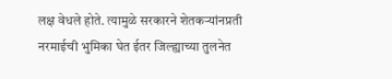लक्ष वेधले होते. त्यामुळे सरकारने शेतकऱ्यांनप्रती नरमाईची भुमिका घेत ईतर जिल्ह्याच्या तुलनेत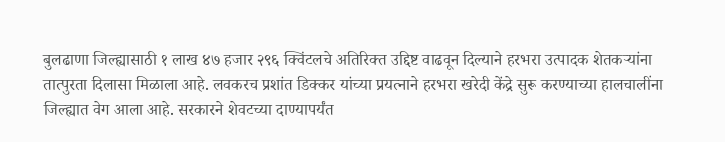बुलढाणा जिल्ह्यासाठी १ लाख ४७ हजार २९६ क्विंटलचे अतिरिक्त उद्दिष्ट वाढवून दिल्याने हरभरा उत्पादक शेतकऱ्यांना तात्पुरता दिलासा मिळाला आहे. लवकरच प्रशांत डिक्कर यांच्या प्रयत्नाने हरभरा खरेदी केंद्रे सुरू करण्याच्या हालचालींना जिल्ह्यात वेग आला आहे. सरकारने शेवटच्या दाण्यापर्यंत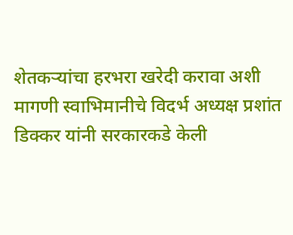शेतकऱ्यांचा हरभरा खरेदी करावा अशी मागणी स्वाभिमानीचे विदर्भ अध्यक्ष प्रशांत डिक्कर यांनी सरकारकडे केली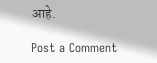आहे.

Post a Comment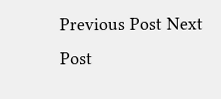Previous Post Next Post